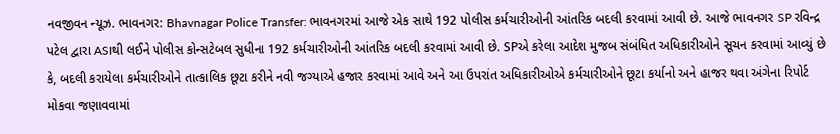નવજીવન ન્યૂઝ. ભાવનગર: Bhavnagar Police Transfer: ભાવનગરમાં આજે એક સાથે 192 પોલીસ કર્મચારીઓની આંતરિક બદલી કરવામાં આવી છે. આજે ભાવનગર SP રવિન્દ્ર પટેલ દ્વારા ASIથી લઈને પોલીસ કોન્સટેબલ સુધીના 192 કર્મચારીઓની આંતરિક બદલી કરવામાં આવી છે. SPએ કરેલા આદેશ મુજબ સંબંધિત અધિકારીઓને સૂચન કરવામાં આવ્યું છે કે, બદલી કરાયેલા કર્મચારીઓને તાત્કાલિક છૂટા કરીને નવી જગ્યાએ હજાર કરવામાં આવે અને આ ઉપરાંત અધિકારીઓએ કર્મચારીઓને છૂટા કર્યાનો અને હાજર થવા અંગેના રિપોર્ટ મોકવા જણાવવામાં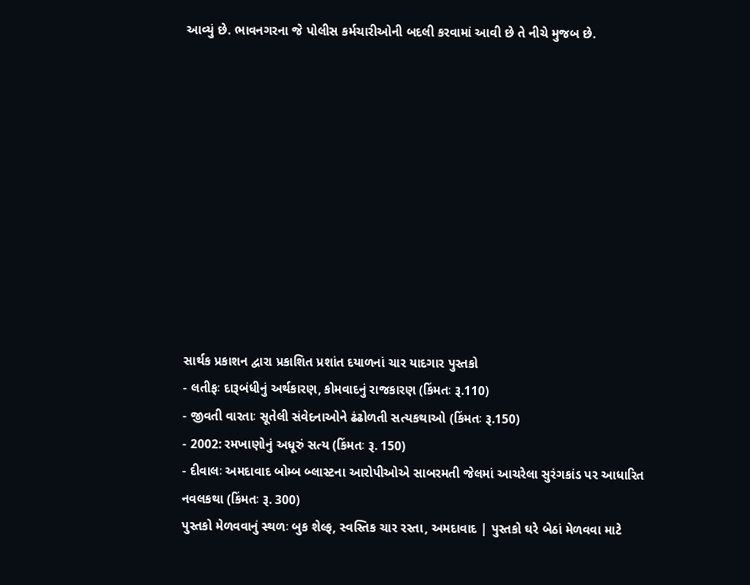આવ્યું છે. ભાવનગરના જે પોલીસ કર્મચારીઓની બદલી કરવામાં આવી છે તે નીચે મુજબ છે.











સાર્થક પ્રકાશન દ્વારા પ્રકાશિત પ્રશાંત દયાળનાં ચાર યાદગાર પુસ્તકો
- લતીફઃ દારૂબંધીનું અર્થકારણ, કોમવાદનું રાજકારણ (કિંમતઃ રૂ.110)
- જીવતી વારતાઃ સૂતેલી સંવેદનાઓને ઢંઢોળતી સત્યકથાઓ (કિંમતઃ રૂ.150)
- 2002: રમખાણોનું અધૂરું સત્ય (કિંમતઃ રૂ. 150)
- દીવાલઃ અમદાવાદ બોમ્બ બ્લાસ્ટના આરોપીઓએ સાબરમતી જેલમાં આચરેલા સુરંગકાંડ પર આધારિત નવલકથા (કિંમતઃ રૂ. 300)
પુસ્તકો મેળવવાનું સ્થળઃ બુક શેલ્ફ, સ્વસ્તિક ચાર રસ્તા, અમદાવાદ | પુસ્તકો ઘરે બેઠાં મેળવવા માટે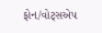ફોન/વોટ્સએપ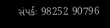સંપર્કઃ 98252 90796